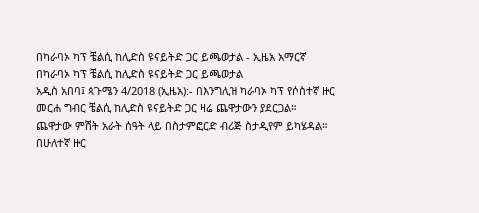በካራባኦ ካፕ ቼልሲ ከሊድስ ዩናይትድ ጋር ይጫወታል - ኢዜአ አማርኛ
በካራባኦ ካፕ ቼልሲ ከሊድስ ዩናይትድ ጋር ይጫወታል
አዲስ አበባ፤ ጳጉሜን 4/2018 (ኢዜአ):- በእንግሊዝ ካራባኦ ካፕ የሶስተኛ ዙር መርሐ ግብር ቼልሲ ከሊድስ ዩናይትድ ጋር ዛሬ ጨዋታውን ያደርጋል።
ጨዋታው ምሽት አራት ሰዓት ላይ በስታምፎርድ ብሪጅ ስታዲየም ይካሄዳል።
በሁለተኛ ዙር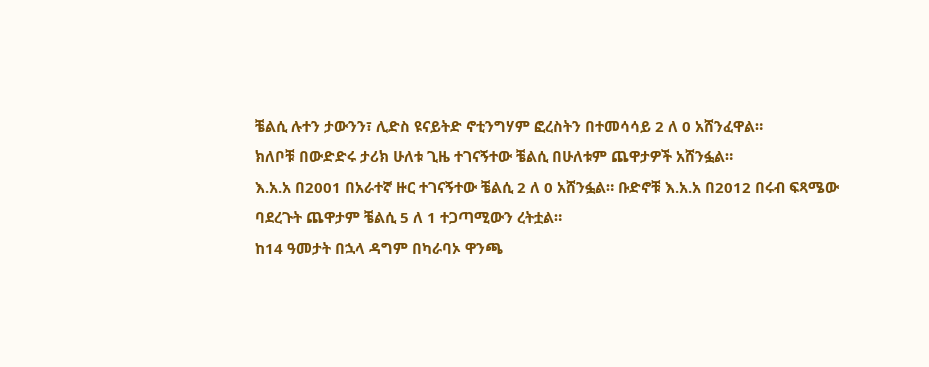ቼልሲ ሉተን ታውንን፣ ሊድስ ዩናይትድ ኖቲንግሃም ፎረስትን በተመሳሳይ 2 ለ 0 አሸንፈዋል።
ክለቦቹ በውድድሩ ታሪክ ሁለቱ ጊዜ ተገናኝተው ቼልሲ በሁለቱም ጨዋታዎች አሸንፏል።
እ.አ.አ በ2001 በአራተኛ ዙር ተገናኝተው ቼልሲ 2 ለ 0 አሸንፏል። ቡድኖቹ እ.አ.አ በ2012 በሩብ ፍጻሜው ባደረጉት ጨዋታም ቼልሲ 5 ለ 1 ተጋጣሚውን ረትቷል።
ከ14 ዓመታት በኋላ ዳግም በካራባኦ ዋንጫ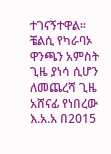ተገናኝተዋል።
ቼልሲ የካራባኦ ዋንጫን አምስት ጊዜ ያነሳ ሲሆን ለመጨረሻ ጊዜ አሸናፊ የነበረው እ.አ.አ በ2015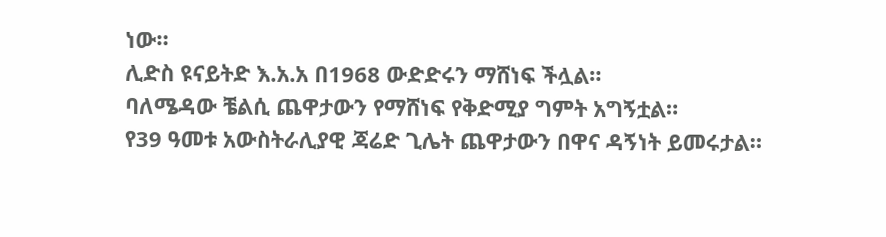ነው።
ሊድስ ዩናይትድ እ.አ.አ በ1968 ውድድሩን ማሸነፍ ችሏል።
ባለሜዳው ቼልሲ ጨዋታውን የማሸነፍ የቅድሚያ ግምት አግኝቷል።
የ39 ዓመቱ አውስትራሊያዊ ጃሬድ ጊሌት ጨዋታውን በዋና ዳኝነት ይመሩታል።